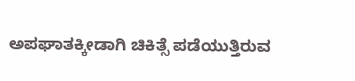ಅಪಘಾತಕ್ಕೀಡಾಗಿ ಚಿಕಿತ್ಸೆ ಪಡೆಯುತ್ತಿರುವ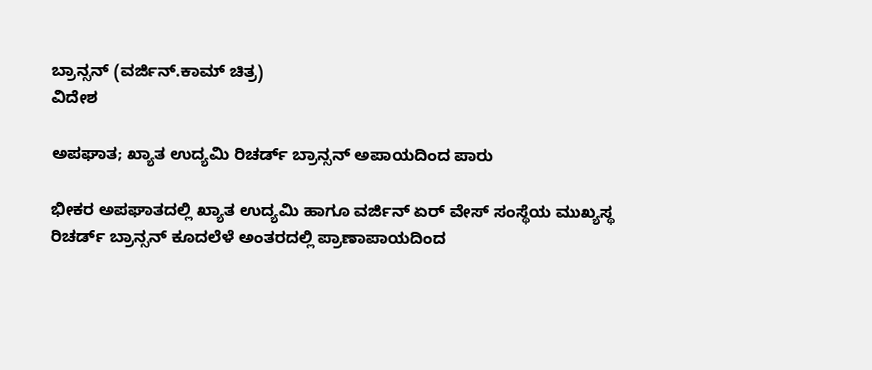ಬ್ರಾನ್ಸನ್ (ವರ್ಜಿನ್.ಕಾಮ್ ಚಿತ್ರ)
ವಿದೇಶ

ಅಪಘಾತ; ಖ್ಯಾತ ಉದ್ಯಮಿ ರಿಚರ್ಡ್ ಬ್ರಾನ್ಸನ್ ಅಪಾಯದಿಂದ ಪಾರು

ಭೀಕರ ಅಪಘಾತದಲ್ಲಿ ಖ್ಯಾತ ಉದ್ಯಮಿ ಹಾಗೂ ವರ್ಜಿನ್ ಏರ್ ವೇಸ್ ಸಂಸ್ಥೆಯ ಮುಖ್ಯಸ್ಥ ರಿಚರ್ಡ್ ಬ್ರಾನ್ಸನ್ ಕೂದಲೆಳೆ ಅಂತರದಲ್ಲಿ ಪ್ರಾಣಾಪಾಯದಿಂದ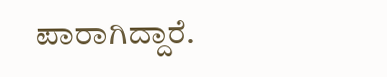ಪಾರಾಗಿದ್ದಾರೆ.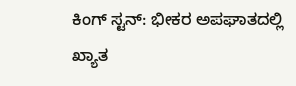ಕಿಂಗ್ ಸ್ಟನ್: ಭೀಕರ ಅಪಘಾತದಲ್ಲಿ ಖ್ಯಾತ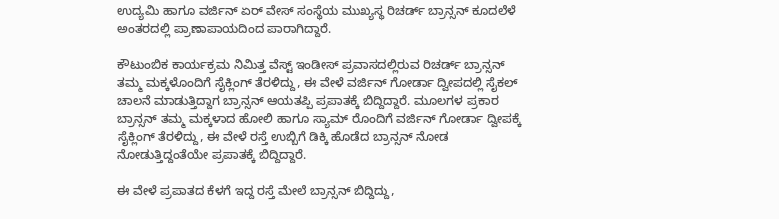ಉದ್ಯಮಿ ಹಾಗೂ ವರ್ಜಿನ್ ಏರ್ ವೇಸ್ ಸಂಸ್ಥೆಯ ಮುಖ್ಯಸ್ಥ ರಿಚರ್ಡ್ ಬ್ರಾನ್ಸನ್ ಕೂದಲೆಳೆ ಅಂತರದಲ್ಲಿ ಪ್ರಾಣಾಪಾಯದಿಂದ ಪಾರಾಗಿದ್ದಾರೆ.

ಕೌಟುಂಬಿಕ ಕಾರ್ಯಕ್ರಮ ನಿಮಿತ್ತ ವೆಸ್ಟ್ ಇಂಡೀಸ್ ಪ್ರವಾಸದಲ್ಲಿರುವ ರಿಚರ್ಡ್ ಬ್ರಾನ್ಸನ್ ತಮ್ಮ ಮಕ್ಕಳೊಂದಿಗೆ ಸೈಕ್ಲಿಂಗ್ ತೆರಳಿದ್ದು, ಈ ವೇಳೆ ವರ್ಜಿನ್ ಗೋರ್ಡಾ ದ್ವೀಪದಲ್ಲಿ ಸೈಕಲ್  ಚಾಲನೆ ಮಾಡುತ್ತಿದ್ದಾಗ ಬ್ರಾನ್ಸನ್ ಆಯತಪ್ಪಿ ಪ್ರಪಾತಕ್ಕೆ ಬಿದ್ದಿದ್ದಾರೆ. ಮೂಲಗಳ ಪ್ರಕಾರ ಬ್ರಾನ್ಸನ್ ತಮ್ಮ ಮಕ್ಕಳಾದ ಹೋಲಿ ಹಾಗೂ ಸ್ಯಾಮ್ ರೊಂದಿಗೆ ವರ್ಜಿನ್ ಗೋರ್ಡಾ ದ್ವೀಪಕ್ಕೆ  ಸೈಕ್ಲಿಂಗ್ ತೆರಳಿದ್ದು, ಈ ವೇಳೆ ರಸ್ತೆ ಉಬ್ಬಿಗೆ ಡಿಕ್ಕಿ ಹೊಡೆದ ಬ್ರಾನ್ಸನ್ ನೋಡ ನೋಡುತ್ತಿದ್ದಂತೆಯೇ ಪ್ರಪಾತಕ್ಕೆ ಬಿದ್ದಿದ್ದಾರೆ.

ಈ ವೇಳೆ ಪ್ರಪಾತದ ಕೆಳಗೆ ಇದ್ದ ರಸ್ತೆ ಮೇಲೆ ಬ್ರಾನ್ಸನ್ ಬಿದ್ದಿದ್ದು,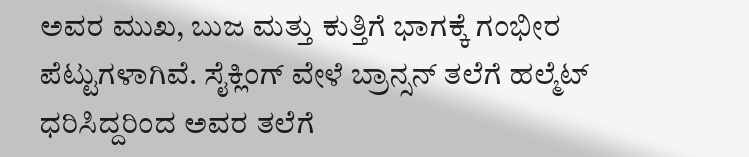ಅವರ ಮುಖ, ಬುಜ ಮತ್ತು ಕುತ್ತಿಗೆ ಭಾಗಕ್ಕೆ ಗಂಭೀರ ಪೆಟ್ಟುಗಳಾಗಿವೆ. ಸೈಕ್ಲಿಂಗ್ ವೇಳೆ ಬ್ರಾನ್ಸನ್ ತಲೆಗೆ ಹಲ್ಮೆಟ್  ಧರಿಸಿದ್ದರಿಂದ ಅವರ ತಲೆಗೆ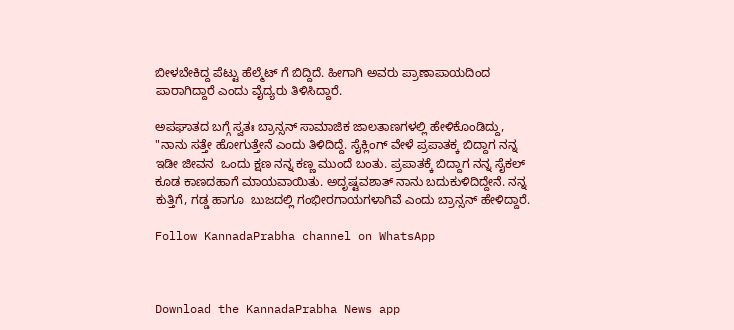ಬೀಳಬೇಕಿದ್ದ ಪೆಟ್ಟು ಹೆಲ್ಮೆಟ್ ಗೆ ಬಿದ್ದಿದೆ. ಹೀಗಾಗಿ ಅವರು ಪ್ರಾಣಾಪಾಯದಿಂದ ಪಾರಾಗಿದ್ದಾರೆ ಎಂದು ವೈದ್ಯರು ತಿಳಿಸಿದ್ದಾರೆ.

ಅಪಘಾತದ ಬಗ್ಗೆ ಸ್ವತಃ ಬ್ರಾನ್ಸನ್ ಸಾಮಾಜಿಕ ಜಾಲತಾಣಗಳಲ್ಲಿ ಹೇಳಿಕೊಂಡಿದ್ದು, "ನಾನು ಸತ್ತೇ ಹೋಗುತ್ತೇನೆ ಎಂದು ತಿಳಿದಿದ್ದೆ. ಸೈಕ್ಲಿಂಗ್ ವೇಳೆ ಪ್ರಪಾತಕ್ಕ ಬಿದ್ದಾಗ ನನ್ನ ಇಡೀ ಜೀವನ  ಒಂದು ಕ್ಷಣ ನನ್ನ ಕಣ್ಣ ಮುಂದೆ ಬಂತು. ಪ್ರಪಾತಕ್ಕೆ ಬಿದ್ದಾಗ ನನ್ನ ಸೈಕಲ್ ಕೂಡ ಕಾಣದಹಾಗೆ ಮಾಯವಾಯಿತು. ಅದೃಷ್ಟವಶಾತ್ ನಾನು ಬದುಕುಳಿದಿದ್ದೇನೆ. ನನ್ನ ಕುತ್ತಿಗೆ, ಗಡ್ಡ ಹಾಗೂ  ಬುಜದಲ್ಲಿ ಗಂಭೀರಗಾಯಗಳಾಗಿವೆ ಎಂದು ಬ್ರಾನ್ಸನ್ ಹೇಳಿದ್ದಾರೆ.

Follow KannadaPrabha channel on WhatsApp



Download the KannadaPrabha News app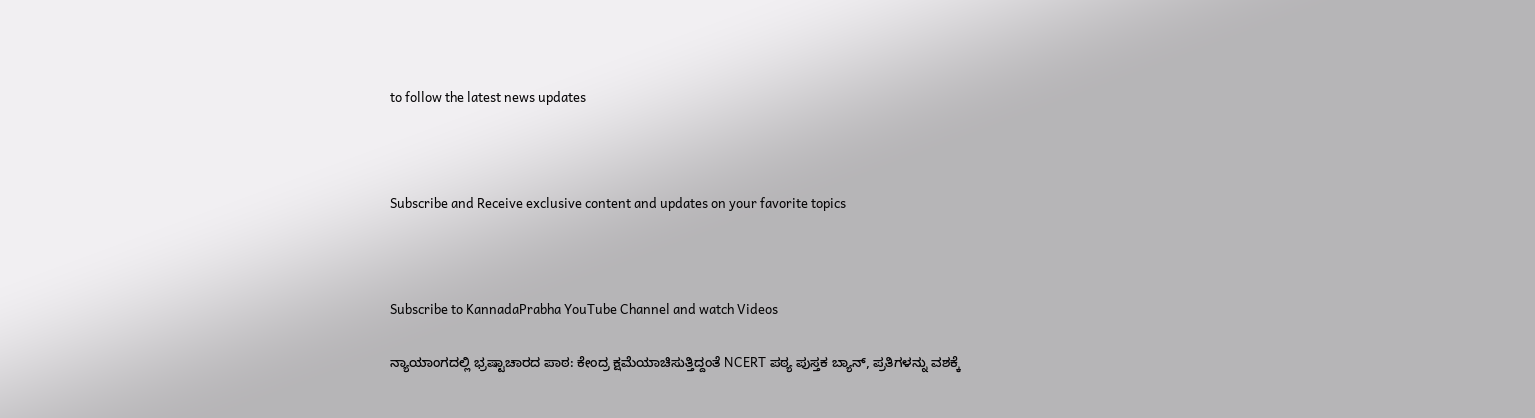to follow the latest news updates



Subscribe and Receive exclusive content and updates on your favorite topics



Subscribe to KannadaPrabha YouTube Channel and watch Videos

ನ್ಯಾಯಾಂಗದಲ್ಲಿ ಭ್ರಷ್ಟಾಚಾರದ ಪಾಠ: ಕೇಂದ್ರ ಕ್ಷಮೆಯಾಚಿಸುತ್ತಿದ್ದಂತೆ NCERT ಪಠ್ಯ ಪುಸ್ತಕ ಬ್ಯಾನ್, ಪ್ರತಿಗಳನ್ನು ವಶಕ್ಕೆ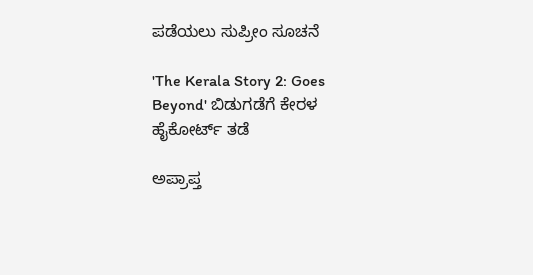ಪಡೆಯಲು ಸುಪ್ರೀಂ ಸೂಚನೆ

'The Kerala Story 2: Goes Beyond' ಬಿಡುಗಡೆಗೆ ಕೇರಳ ಹೈಕೋರ್ಟ್ ತಡೆ

ಅಪ್ರಾಪ್ತ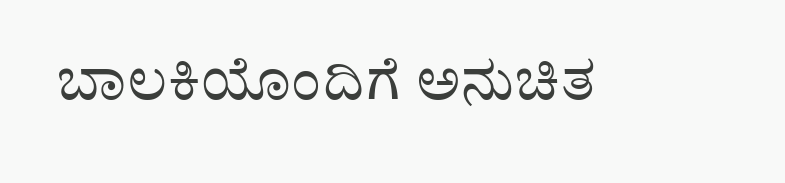ಬಾಲಕಿಯೊಂದಿಗೆ ಅನುಚಿತ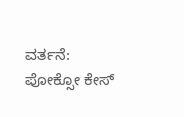ವರ್ತನೆ: ಪೋಕ್ಸೋ ಕೇಸ್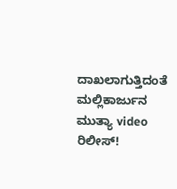ದಾಖಲಾಗುತ್ತಿದಂತೆ ಮಲ್ಲಿಕಾರ್ಜುನ ಮುತ್ಯಾ video ರಿಲೀಸ್!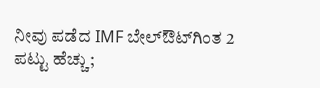ನೀವು ಪಡೆದ IMF ಬೇಲ್ಔಟ್‌ಗಿಂತ 2 ಪಟ್ಟು ಹೆಚ್ಚು;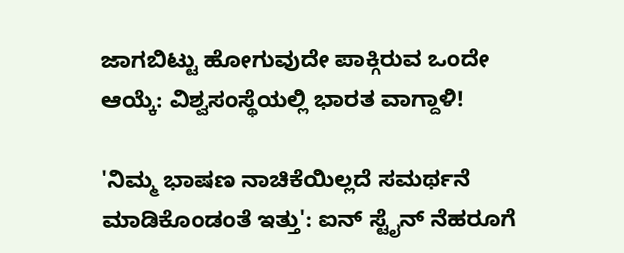ಜಾಗಬಿಟ್ಟು ಹೋಗುವುದೇ ಪಾಕ್ಗಿರುವ ಒಂದೇ ಆಯ್ಕೆ: ವಿಶ್ವಸಂಸ್ಥೆಯಲ್ಲಿ ಭಾರತ ವಾಗ್ದಾಳಿ!

'ನಿಮ್ಮ ಭಾಷಣ ನಾಚಿಕೆಯಿಲ್ಲದೆ ಸಮರ್ಥನೆ ಮಾಡಿಕೊಂಡಂತೆ ಇತ್ತು': ಐನ್ ಸ್ಟೈನ್ ನೆಹರೂಗೆ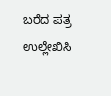ಬರೆದ ಪತ್ರ ಉಲ್ಲೇಖಿಸಿ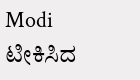Modi ಟೀಕಿಸಿದ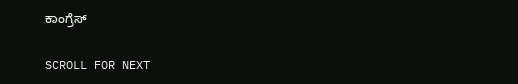ಕಾಂಗ್ರೆಸ್

SCROLL FOR NEXT